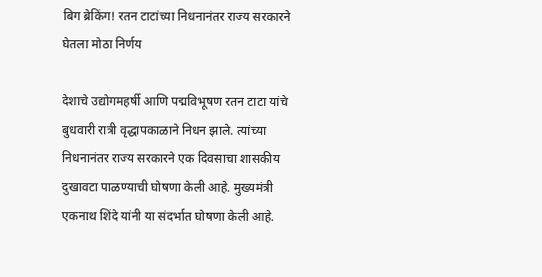बिग ब्रेकिंग! रतन टाटांच्या निधनानंतर राज्य सरकारने घेतला मोठा निर्णय

देशाचे उद्योगमहर्षी आणि पद्मविभूषण रतन टाटा यांचे बुधवारी रात्री वृद्धापकाळाने निधन झाले. त्यांच्या निधनानंतर राज्य सरकारने एक दिवसाचा शासकीय दुखावटा पाळण्याची घोषणा केली आहे. मुख्यमंत्री एकनाथ शिंदे यांनी या संदर्भात घोषणा केली आहे.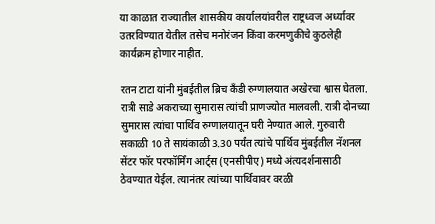या काळात राज्यातील शासकीय कार्यालयांवरील राष्ट्रध्वज अर्ध्यावर उतरविण्यात येतील तसेच मनोरंजन किंवा करमणुकीचे कुठलेही कार्यक्रम होणार नाहीत.

रतन टाटा यांनी मुंबईतील ब्रिच कँडी रुग्णालयात अखेरचा श्वास घेतला. रात्री साडे अकराच्या सुमारास त्यांची प्राणज्योत मालवली. रात्री दोनच्या सुमारास त्यांचा पार्थिव रुग्णालयातून घरी नेण्यात आले. गुरुवारी सकाळी 10 ते सायंकाळी 3.30 पर्यंत त्यांचे पार्थिव मुंबईतील नॅशनल सेंटर फॉर परफॉर्मिंग आर्ट्स (एनसीपीए) मध्ये अंत्यदर्शनासाठी ठेवण्यात येईल. त्यानंतर त्यांच्या पार्थिवावर वरळी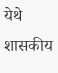येथे शासकीय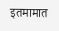इतमामात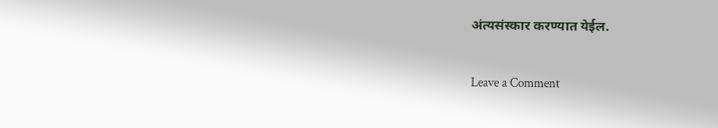अंत्यसंस्कार करण्यात येईल.

Leave a Comment